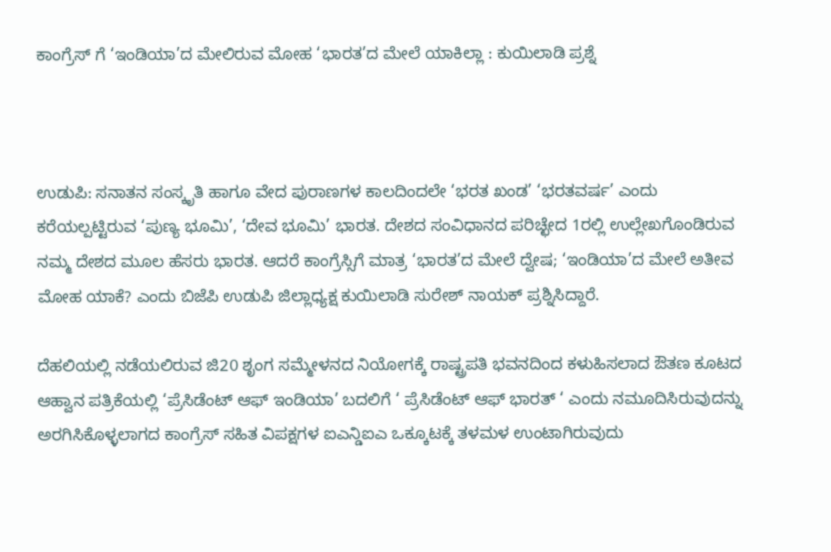ಕಾಂಗ್ರೆಸ್ ಗೆ ‘ಇಂಡಿಯಾ’ದ ಮೇಲಿರುವ ಮೋಹ ‘ಭಾರತ’ದ ಮೇಲೆ ಯಾಕಿಲ್ಲಾ : ಕುಯಿಲಾಡಿ ಪ್ರಶ್ನೆ



ಉಡುಪಿ: ಸನಾತನ ಸಂಸ್ಕೃತಿ ಹಾಗೂ ವೇದ ಪುರಾಣಗಳ ಕಾಲದಿಂದಲೇ ‘ಭರತ ಖಂಡ’ ‘ಭರತವರ್ಷ’ ಎಂದು ಕರೆಯಲ್ಪಟ್ಟಿರುವ ‘ಪುಣ್ಯ ಭೂಮಿ’, ‘ದೇವ ಭೂಮಿ’ ಭಾರತ. ದೇಶದ ಸಂವಿಧಾನದ ಪರಿಚ್ಛೇದ 1ರಲ್ಲಿ ಉಲ್ಲೇಖಗೊಂಡಿರುವ ನಮ್ಮ ದೇಶದ ಮೂಲ ಹೆಸರು ಭಾರತ. ಆದರೆ ಕಾಂಗ್ರೆಸ್ಸಿಗೆ ಮಾತ್ರ ‘ಭಾರತ’ದ ಮೇಲೆ ದ್ವೇಷ; ‘ಇಂಡಿಯಾ’ದ ಮೇಲೆ ಅತೀವ ಮೋಹ ಯಾಕೆ? ಎಂದು ಬಿಜೆಪಿ ಉಡುಪಿ ಜಿಲ್ಲಾಧ್ಯಕ್ಷ ಕುಯಿಲಾಡಿ ಸುರೇಶ್ ನಾಯಕ್ ಪ್ರಶ್ನಿಸಿದ್ದಾರೆ.

ದೆಹಲಿಯಲ್ಲಿ ನಡೆಯಲಿರುವ ಜಿ20 ಶೃಂಗ ಸಮ್ಮೇಳನದ ನಿಯೋಗಕ್ಕೆ ರಾಷ್ಟ್ರಪತಿ ಭವನದಿಂದ ಕಳುಹಿಸಲಾದ ಔತಣ ಕೂಟದ ಆಹ್ವಾನ ಪತ್ರಿಕೆಯಲ್ಲಿ ‘ಪ್ರೆಸಿಡೆಂಟ್ ಆಫ್ ಇಂಡಿಯಾ’ ಬದಲಿಗೆ ‘ ಪ್ರೆಸಿಡೆಂಟ್ ಆಫ್ ಭಾರತ್ ‘ ಎಂದು ನಮೂದಿಸಿರುವುದನ್ನು ಅರಗಿಸಿಕೊಳ್ಳಲಾಗದ ಕಾಂಗ್ರೆಸ್ ಸಹಿತ ವಿಪಕ್ಷಗಳ ಐಎನ್ಡಿಐಎ ಒಕ್ಕೂಟಕ್ಕೆ ತಳಮಳ ಉಂಟಾಗಿರುವುದು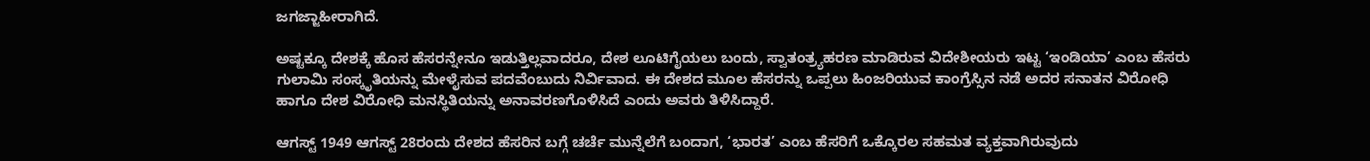ಜಗಜ್ಜಾಹೀರಾಗಿದೆ.

ಅಷ್ಟಕ್ಕೂ ದೇಶಕ್ಕೆ ಹೊಸ ಹೆಸರನ್ನೇನೂ ಇಡುತ್ತಿಲ್ಲವಾದರೂ, ದೇಶ ಲೂಟಿಗೈಯಲು ಬಂದು, ಸ್ವಾತಂತ್ರ್ಯಹರಣ ಮಾಡಿರುವ ವಿದೇಶೀಯರು ಇಟ್ಟ ‘ಇಂಡಿಯಾ’ ಎಂಬ ಹೆಸರು ಗುಲಾಮಿ ಸಂಸ್ಕೃತಿಯನ್ನು ಮೇಳೈಸುವ ಪದವೆಂಬುದು ನಿರ್ವಿವಾದ. ಈ ದೇಶದ ಮೂಲ ಹೆಸರನ್ನು ಒಪ್ಪಲು ಹಿಂಜರಿಯುವ ಕಾಂಗ್ರೆಸ್ಸಿನ ನಡೆ ಅದರ ಸನಾತನ ವಿರೋಧಿ ಹಾಗೂ ದೇಶ ವಿರೋಧಿ ಮನಸ್ಥಿತಿಯನ್ನು ಅನಾವರಣಗೊಳಿಸಿದೆ ಎಂದು ಅವರು ತಿಳಿಸಿದ್ದಾರೆ.

ಆಗಸ್ಟ್ 1949 ಆಗಸ್ಟ್ 28ರಂದು ದೇಶದ ಹೆಸರಿನ ಬಗ್ಗೆ ಚರ್ಚೆ ಮುನ್ನೆಲೆಗೆ ಬಂದಾಗ, ‘ಭಾರತ’ ಎಂಬ ಹೆಸರಿಗೆ ಒಕ್ಕೊರಲ ಸಹಮತ ವ್ಯಕ್ತವಾಗಿರುವುದು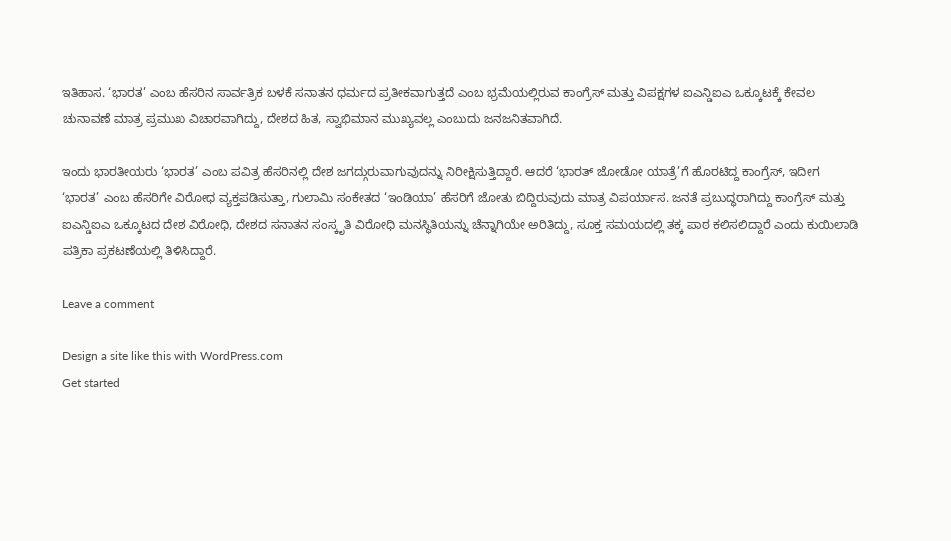ಇತಿಹಾಸ. ‘ಭಾರತ’ ಎಂಬ ಹೆಸರಿನ ಸಾರ್ವತ್ರಿಕ ಬಳಕೆ ಸನಾತನ ಧರ್ಮದ ಪ್ರತೀಕವಾಗುತ್ತದೆ ಎಂಬ ಭ್ರಮೆಯಲ್ಲಿರುವ ಕಾಂಗ್ರೆಸ್ ಮತ್ತು ವಿಪಕ್ಷಗಳ ಐಎನ್ಡಿಐಎ ಒಕ್ಕೂಟಕ್ಕೆ ಕೇವಲ ಚುನಾವಣೆ ಮಾತ್ರ ಪ್ರಮುಖ ವಿಚಾರವಾಗಿದ್ದು, ದೇಶದ ಹಿತ, ಸ್ವಾಭಿಮಾನ ಮುಖ್ಯವಲ್ಲ ಎಂಬುದು ಜನಜನಿತವಾಗಿದೆ.

ಇಂದು ಭಾರತೀಯರು ‘ಭಾರತ’ ಎಂಬ ಪವಿತ್ರ ಹೆಸರಿನಲ್ಲಿ ದೇಶ ಜಗದ್ಗುರುವಾಗುವುದನ್ನು ನಿರೀಕ್ಷಿಸುತ್ತಿದ್ದಾರೆ. ಆದರೆ ‘ಭಾರತ್ ಜೋಡೋ ಯಾತ್ರೆ’ಗೆ ಹೊರಟಿದ್ದ ಕಾಂಗ್ರೆಸ್, ಇದೀಗ ‘ಭಾರತ’ ಎಂಬ ಹೆಸರಿಗೇ ವಿರೋಧ ವ್ಯಕ್ತಪಡಿಸುತ್ತಾ, ಗುಲಾಮಿ ಸಂಕೇತದ ‘ಇಂಡಿಯಾ’ ಹೆಸರಿಗೆ ಜೋತು ಬಿದ್ದಿರುವುದು ಮಾತ್ರ ವಿಪರ್ಯಾಸ. ಜನತೆ ಪ್ರಬುದ್ಧರಾಗಿದ್ದು ಕಾಂಗ್ರೆಸ್ ಮತ್ತು ಐಎನ್ಡಿಐಎ ಒಕ್ಕೂಟದ ದೇಶ ವಿರೋಧಿ, ದೇಶದ ಸನಾತನ ಸಂಸ್ಕೃತಿ ವಿರೋಧಿ ಮನಸ್ಥಿತಿಯನ್ನು ಚೆನ್ನಾಗಿಯೇ ಅರಿತಿದ್ದು, ಸೂಕ್ತ ಸಮಯದಲ್ಲಿ ತಕ್ಕ ಪಾಠ ಕಲಿಸಲಿದ್ದಾರೆ ಎಂದು ಕುಯಿಲಾಡಿ ಪತ್ರಿಕಾ ಪ್ರಕಟಣೆಯಲ್ಲಿ ತಿಳಿಸಿದ್ದಾರೆ.

Leave a comment

Design a site like this with WordPress.com
Get started